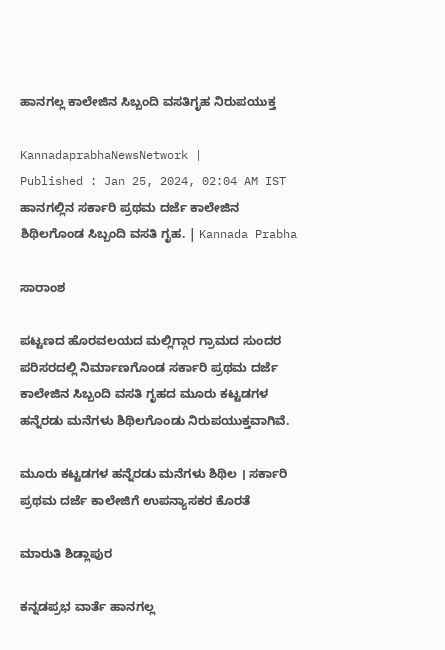ಹಾನಗಲ್ಲ ಕಾಲೇಜಿನ ಸಿಬ್ಬಂದಿ ವಸತಿಗೃಹ ನಿರುಪಯುಕ್ತ

KannadaprabhaNewsNetwork |
Published : Jan 25, 2024, 02:04 AM IST
ಹಾನಗಲ್ಲಿನ ಸರ್ಕಾರಿ ಪ್ರಥಮ ದರ್ಜೆ ಕಾಲೇಜಿನ ಶಿಥಿಲಗೊಂಡ ಸಿಬ್ಬಂದಿ ವಸತಿ ಗೃಹ. | Kannada Prabha

ಸಾರಾಂಶ

ಪಟ್ಟಣದ ಹೊರವಲಯದ ಮಲ್ಲಿಗ್ಗಾರ ಗ್ರಾಮದ ಸುಂದರ ಪರಿಸರದಲ್ಲಿ ನಿರ್ಮಾಣಗೊಂಡ ಸರ್ಕಾರಿ ಪ್ರಥಮ ದರ್ಜೆ ಕಾಲೇಜಿನ ಸಿಬ್ಬಂದಿ ವಸತಿ ಗೃಹದ ಮೂರು ಕಟ್ಟಡಗಳ ಹನ್ನೆರಡು ಮನೆಗಳು ಶಿಥಿಲಗೊಂಡು ನಿರುಪಯುಕ್ತವಾಗಿವೆ.

ಮೂರು ಕಟ್ಟಡಗಳ ಹನ್ನೆರಡು ಮನೆಗಳು ಶಿಥಿಲ । ಸರ್ಕಾರಿ ಪ್ರಥಮ ದರ್ಜೆ ಕಾಲೇಜಿಗೆ ಉಪನ್ಯಾಸಕರ ಕೊರತೆ

ಮಾರುತಿ ಶಿಡ್ಲಾಪುರ

ಕನ್ನಡಪ್ರಭ ವಾರ್ತೆ ಹಾನಗಲ್ಲ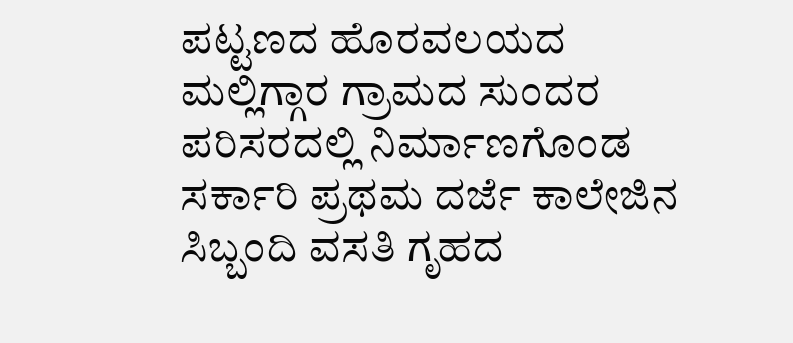ಪಟ್ಟಣದ ಹೊರವಲಯದ ಮಲ್ಲಿಗ್ಗಾರ ಗ್ರಾಮದ ಸುಂದರ ಪರಿಸರದಲ್ಲಿ ನಿರ್ಮಾಣಗೊಂಡ ಸರ್ಕಾರಿ ಪ್ರಥಮ ದರ್ಜೆ ಕಾಲೇಜಿನ ಸಿಬ್ಬಂದಿ ವಸತಿ ಗೃಹದ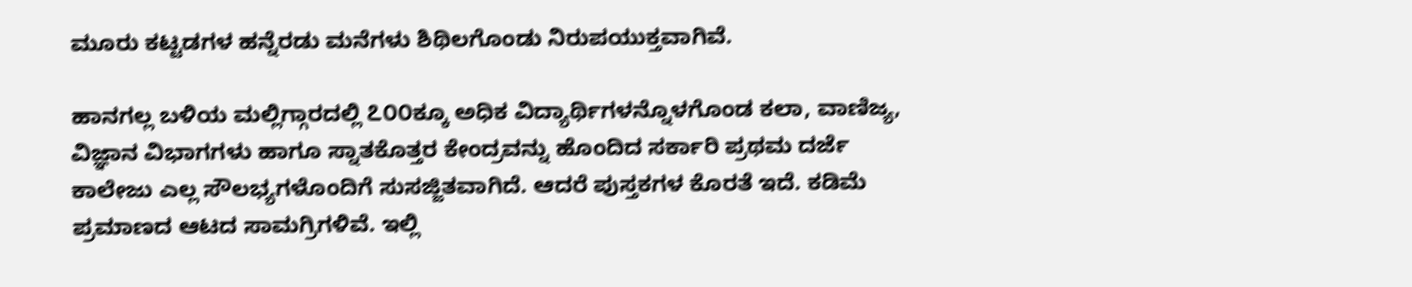ಮೂರು ಕಟ್ಟಡಗಳ ಹನ್ನೆರಡು ಮನೆಗಳು ಶಿಥಿಲಗೊಂಡು ನಿರುಪಯುಕ್ತವಾಗಿವೆ.

ಹಾನಗಲ್ಲ ಬಳಿಯ ಮಲ್ಲಿಗ್ಗಾರದಲ್ಲಿ ೭೦೦ಕ್ಕೂ ಅಧಿಕ ವಿದ್ಯಾರ್ಥಿಗಳನ್ನೊಳಗೊಂಡ ಕಲಾ, ವಾಣಿಜ್ಯ, ವಿಜ್ಞಾನ ವಿಭಾಗಗಳು ಹಾಗೂ ಸ್ನಾತಕೊತ್ತರ ಕೇಂದ್ರವನ್ನು ಹೊಂದಿದ ಸರ್ಕಾರಿ ಪ್ರಥಮ ದರ್ಜೆ ಕಾಲೇಜು ಎಲ್ಲ ಸೌಲಭ್ಯಗಳೊಂದಿಗೆ ಸುಸಜ್ಜಿತವಾಗಿದೆ. ಆದರೆ ಪುಸ್ತಕಗಳ ಕೊರತೆ ಇದೆ. ಕಡಿಮೆ ಪ್ರಮಾಣದ ಆಟದ ಸಾಮಗ್ರಿಗಳಿವೆ. ಇಲ್ಲಿ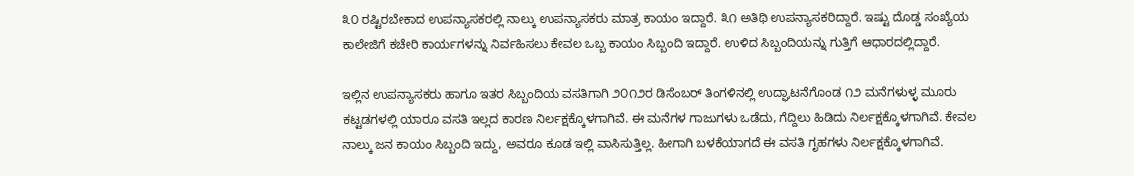೩೦ ರಷ್ಟಿರಬೇಕಾದ ಉಪನ್ಯಾಸಕರಲ್ಲಿ ನಾಲ್ಕು ಉಪನ್ಯಾಸಕರು ಮಾತ್ರ ಕಾಯಂ ಇದ್ದಾರೆ. ೩೧ ಅತಿಥಿ ಉಪನ್ಯಾಸಕರಿದ್ದಾರೆ. ಇಷ್ಟು ದೊಡ್ಡ ಸಂಖ್ಯೆಯ ಕಾಲೇಜಿಗೆ ಕಚೇರಿ ಕಾರ್ಯಗಳನ್ನು ನಿರ್ವಹಿಸಲು ಕೇವಲ ಒಬ್ಬ ಕಾಯಂ ಸಿಬ್ಬಂದಿ ಇದ್ದಾರೆ. ಉಳಿದ ಸಿಬ್ಬಂದಿಯನ್ನು ಗುತ್ತಿಗೆ ಆಧಾರದಲ್ಲಿದ್ದಾರೆ.

ಇಲ್ಲಿನ ಉಪನ್ಯಾಸಕರು ಹಾಗೂ ಇತರ ಸಿಬ್ಬಂದಿಯ ವಸತಿಗಾಗಿ ೨೦೧೨ರ ಡಿಸೆಂಬರ್‌ ತಿಂಗಳಿನಲ್ಲಿ ಉದ್ಘಾಟನೆಗೊಂಡ ೧೨ ಮನೆಗಳುಳ್ಳ ಮೂರು ಕಟ್ಟಡಗಳಲ್ಲಿ ಯಾರೂ ವಸತಿ ಇಲ್ಲದ ಕಾರಣ ನಿರ್ಲಕ್ಷಕ್ಕೊಳಗಾಗಿವೆ. ಈ ಮನೆಗಳ ಗಾಜುಗಳು ಒಡೆದು, ಗೆದ್ದಿಲು ಹಿಡಿದು ನಿರ್ಲಕ್ಷಕ್ಕೊಳಗಾಗಿವೆ. ಕೇವಲ ನಾಲ್ಕು ಜನ ಕಾಯಂ ಸಿಬ್ಬಂದಿ ಇದ್ದು, ಅವರೂ ಕೂಡ ಇಲ್ಲಿ ವಾಸಿಸುತ್ತಿಲ್ಲ. ಹೀಗಾಗಿ ಬಳಕೆಯಾಗದೆ ಈ ವಸತಿ ಗೃಹಗಳು ನಿರ್ಲಕ್ಷಕ್ಕೊಳಗಾಗಿವೆ.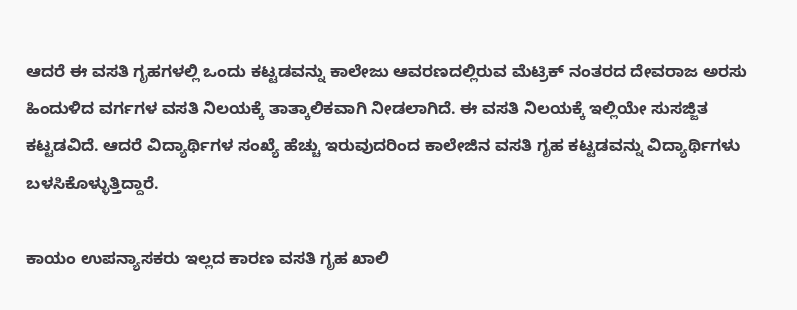ಆದರೆ ಈ ವಸತಿ ಗೃಹಗಳಲ್ಲಿ ಒಂದು ಕಟ್ಟಡವನ್ನು ಕಾಲೇಜು ಆವರಣದಲ್ಲಿರುವ ಮೆಟ್ರಿಕ್ ನಂತರದ ದೇವರಾಜ ಅರಸು ಹಿಂದುಳಿದ ವರ್ಗಗಳ ವಸತಿ ನಿಲಯಕ್ಕೆ ತಾತ್ಕಾಲಿಕವಾಗಿ ನೀಡಲಾಗಿದೆ. ಈ ವಸತಿ ನಿಲಯಕ್ಕೆ ಇಲ್ಲಿಯೇ ಸುಸಜ್ಜಿತ ಕಟ್ಟಡವಿದೆ. ಆದರೆ ವಿದ್ಯಾರ್ಥಿಗಳ ಸಂಖ್ಯೆ ಹೆಚ್ಚು ಇರುವುದರಿಂದ ಕಾಲೇಜಿನ ವಸತಿ ಗೃಹ ಕಟ್ಟಡವನ್ನು ವಿದ್ಯಾರ್ಥಿಗಳು ಬಳಸಿಕೊಳ್ಳುತ್ತಿದ್ದಾರೆ.

ಕಾಯಂ ಉಪನ್ಯಾಸಕರು ಇಲ್ಲದ ಕಾರಣ ವಸತಿ ಗೃಹ ಖಾಲಿ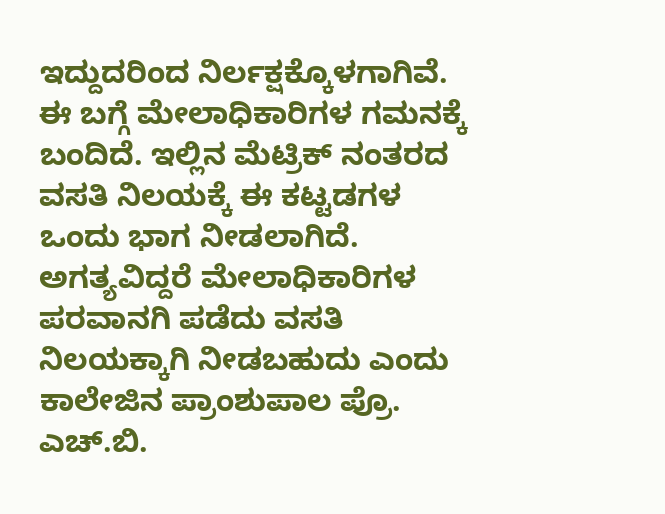ಇದ್ದುದರಿಂದ ನಿರ್ಲಕ್ಷಕ್ಕೊಳಗಾಗಿವೆ. ಈ ಬಗ್ಗೆ ಮೇಲಾಧಿಕಾರಿಗಳ ಗಮನಕ್ಕೆ ಬಂದಿದೆ. ಇಲ್ಲಿನ ಮೆಟ್ರಿಕ್ ನಂತರದ ವಸತಿ ನಿಲಯಕ್ಕೆ ಈ ಕಟ್ಟಡಗಳ ಒಂದು ಭಾಗ ನೀಡಲಾಗಿದೆ. ಅಗತ್ಯವಿದ್ದರೆ ಮೇಲಾಧಿಕಾರಿಗಳ ಪರವಾನಗಿ ಪಡೆದು ವಸತಿ ನಿಲಯಕ್ಕಾಗಿ ನೀಡಬಹುದು ಎಂದು ಕಾಲೇಜಿನ ಪ್ರಾಂಶುಪಾಲ ಪ್ರೊ. ಎಚ್.ಬಿ.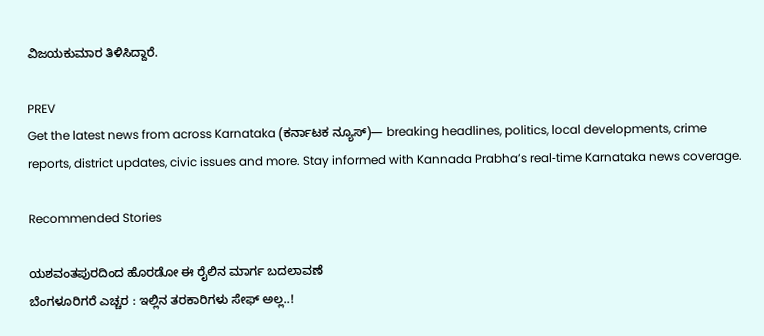ವಿಜಯಕುಮಾರ ತಿಳಿಸಿದ್ದಾರೆ.

PREV
Get the latest news from across Karnataka (ಕರ್ನಾಟಕ ನ್ಯೂಸ್)— breaking headlines, politics, local developments, crime reports, district updates, civic issues and more. Stay informed with Kannada Prabha’s real‑time Karnataka news coverage.

Recommended Stories

ಯಶವಂತಪುರದಿಂದ ಹೊರಡೋ ಈ ರೈಲಿನ ಮಾರ್ಗ ಬದಲಾವಣೆ
ಬೆಂಗಳೂರಿಗರೆ ಎಚ್ಚರ : ಇಲ್ಲಿನ ತರಕಾರಿಗಳು ಸೇಫ್ ಅಲ್ಲ..!